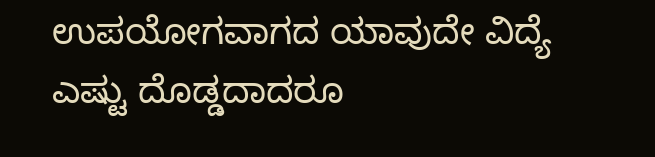ಉಪಯೋಗವಾಗದ ಯಾವುದೇ ವಿದ್ಯೆ ಎಷ್ಟು ದೊಡ್ಡದಾದರೂ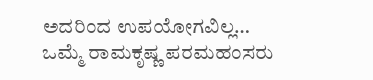ಅದರಿಂದ ಉಪಯೋಗವಿಲ್ಲ…
ಒಮ್ಮೆ ರಾಮಕೃಷ್ಣ ಪರಮಹಂಸರು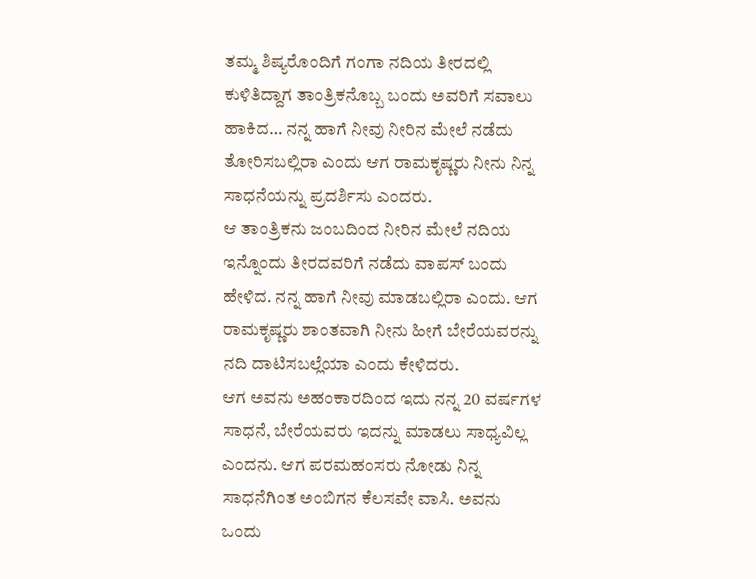ತಮ್ಮ ಶಿಷ್ಯರೊಂದಿಗೆ ಗಂಗಾ ನದಿಯ ತೀರದಲ್ಲಿ ಕುಳಿತಿದ್ದಾಗ ತಾಂತ್ರಿಕನೊಬ್ಬ ಬಂದು ಅವರಿಗೆ ಸವಾಲು ಹಾಕಿದ… ನನ್ನ ಹಾಗೆ ನೀವು ನೀರಿನ ಮೇಲೆ ನಡೆದು ತೋರಿಸಬಲ್ಲಿರಾ ಎಂದು ಆಗ ರಾಮಕೃಷ್ಣರು ನೀನು ನಿನ್ನ ಸಾಧನೆಯನ್ನು ಪ್ರದರ್ಶಿಸು ಎಂದರು.
ಆ ತಾಂತ್ರಿಕನು ಜಂಬದಿಂದ ನೀರಿನ ಮೇಲೆ ನದಿಯ ಇನ್ನೊಂದು ತೀರದವರಿಗೆ ನಡೆದು ವಾಪಸ್ ಬಂದು ಹೇಳಿದ. ನನ್ನ ಹಾಗೆ ನೀವು ಮಾಡಬಲ್ಲಿರಾ ಎಂದು. ಆಗ ರಾಮಕೃಷ್ಣರು ಶಾಂತವಾಗಿ ನೀನು ಹೀಗೆ ಬೇರೆಯವರನ್ನು ನದಿ ದಾಟಿಸಬಲ್ಲೆಯಾ ಎಂದು ಕೇಳಿದರು.
ಆಗ ಅವನು ಅಹಂಕಾರದಿಂದ ಇದು ನನ್ನ 20 ವರ್ಷಗಳ ಸಾಧನೆ, ಬೇರೆಯವರು ಇದನ್ನು ಮಾಡಲು ಸಾಧ್ಯವಿಲ್ಲ ಎಂದನು. ಆಗ ಪರಮಹಂಸರು ನೋಡು ನಿನ್ನ ಸಾಧನೆಗಿಂತ ಅಂಬಿಗನ ಕೆಲಸವೇ ವಾಸಿ. ಅವನು ಒಂದು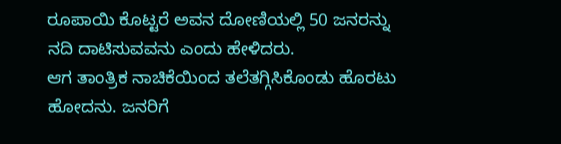ರೂಪಾಯಿ ಕೊಟ್ಟರೆ ಅವನ ದೋಣಿಯಲ್ಲಿ 50 ಜನರನ್ನು ನದಿ ದಾಟಿಸುವವನು ಎಂದು ಹೇಳಿದರು.
ಆಗ ತಾಂತ್ರಿಕ ನಾಚಿಕೆಯಿಂದ ತಲೆತಗ್ಗಿಸಿಕೊಂಡು ಹೊರಟು ಹೋದನು. ಜನರಿಗೆ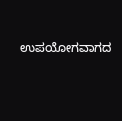ಉಪಯೋಗವಾಗದ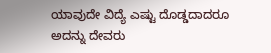ಯಾವುದೇ ವಿದ್ಯೆ ಎಷ್ಟು ದೊಡ್ಡದಾದರೂ ಅದನ್ನು ದೇವರು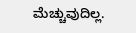ಮೆಚ್ಚುವುದಿಲ್ಲ.